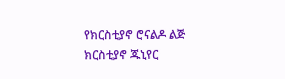የክርስቲያኖ ሮናልዶ ልጅ ክርስቲያኖ ጁኒየር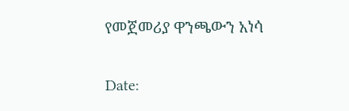የመጀመሪያ ዋንጫውን አነሳ

Date: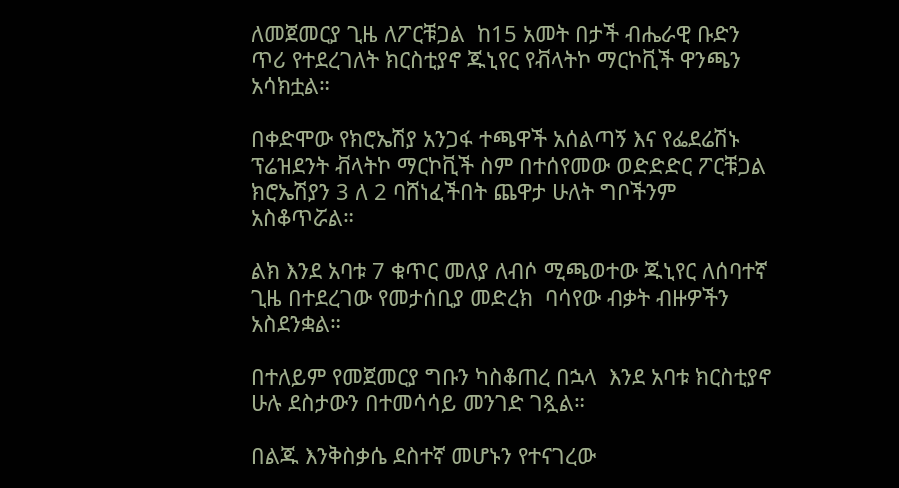ለመጀመርያ ጊዜ ለፖርቹጋል  ከ15 አመት በታች ብሔራዊ ቡድን ጥሪ የተደረገለት ክርስቲያኖ ጁኒየር የቭላትኮ ማርኮቪች ዋንጫን አሳክቷል።

በቀድሞው የክሮኤሽያ አንጋፋ ተጫዋች አሰልጣኝ እና የፌደሬሽኑ ፕሬዝደንት ቭላትኮ ማርኮቪች ስም በተሰየመው ወድድድር ፖርቹጋል ክሮኤሽያን 3 ለ 2 ባሸነፈችበት ጨዋታ ሁለት ግቦችንም አስቆጥሯል።

ልክ እንደ አባቱ 7 ቁጥር መለያ ለብሶ ሚጫወተው ጁኒየር ለሰባተኛ ጊዜ በተደረገው የመታሰቢያ መድረክ  ባሳየው ብቃት ብዙዎችን አስደንቋል።

በተለይም የመጀመርያ ግቡን ካስቆጠረ በኋላ  እንደ አባቱ ክርስቲያኖ ሁሉ ደስታውን በተመሳሳይ መንገድ ገጿል።

በልጁ እንቅስቃሴ ደስተኛ መሆኑን የተናገረው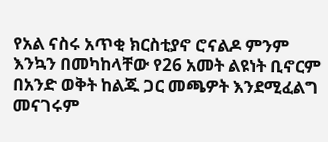የአል ናስሩ አጥቂ ክርስቲያኖ ሮናልዶ ምንም እንኳን በመካከላቸው የ26 አመት ልዩነት ቢኖርም በአንድ ወቅት ከልጁ ጋር መጫዎት እንደሚፈልግ መናገሩም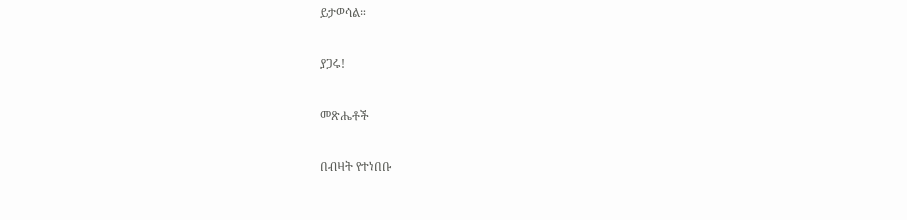ይታወሳል።

ያጋሩ!

መጽሔቶች

በብዛት የተነበቡ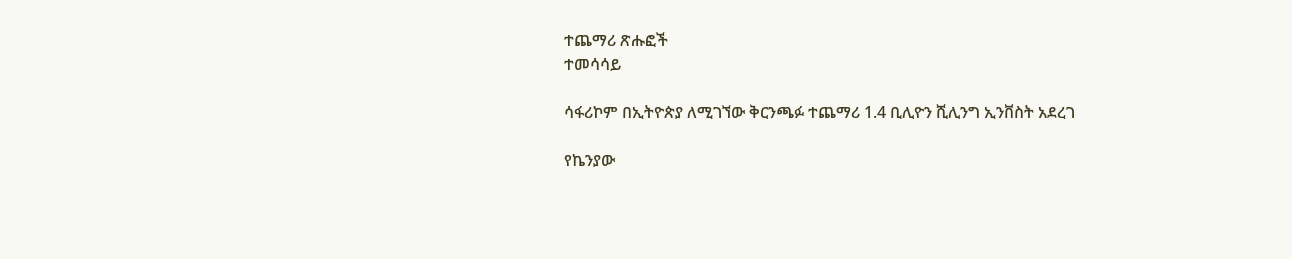ተጨማሪ ጽሑፎች
ተመሳሳይ

ሳፋሪኮም በኢትዮጵያ ለሚገኘው ቅርንጫፉ ተጨማሪ 1.4 ቢሊዮን ሺሊንግ ኢንቨስት አደረገ

የኬንያው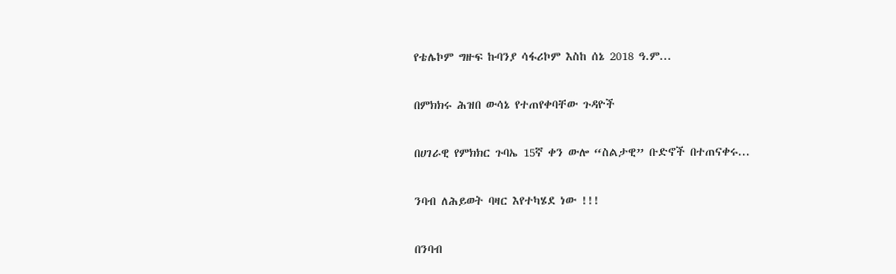የቴሌኮም ግዙፍ ኩባንያ ሳፋሪኮም እስከ ሰኔ 2018 ዓ.ም...

በምክክሩ ሕዝበ ውሳኔ የተጠየቀባቸው ጉዳዮች

በሀገራዊ የምክክር ጉባኤ 15ኛ ቀን ውሎ “ስልታዊ” ቡድኖች በተጠናቀሩ...

ንባብ ለሕይወት ባዛር እየተካሄደ ነው !!!

በንባብ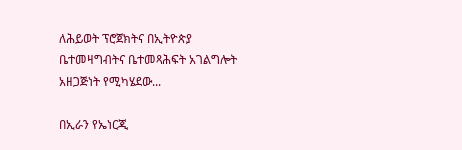ለሕይወት ፕሮጀክትና በኢትዮጵያ ቤተመዛግብትና ቤተመጻሕፍት አገልግሎት አዘጋጅነት የሚካሄደው...

በኢራን የኤነርጂ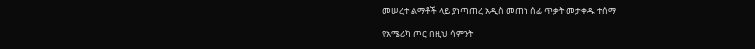መሠረተ ልማቶች ላይ ያነጣጠረ አዲስ መጠነ ሰፊ ጥቃት መታቀዱ ተሰማ

የአሜሪካ ጦር በዚህ ሳምንት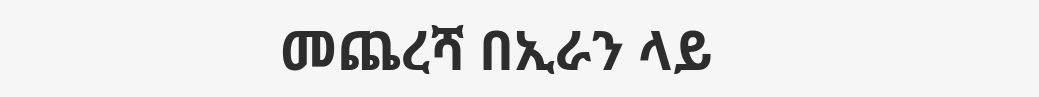መጨረሻ በኢራን ላይ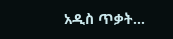አዲስ ጥቃት...